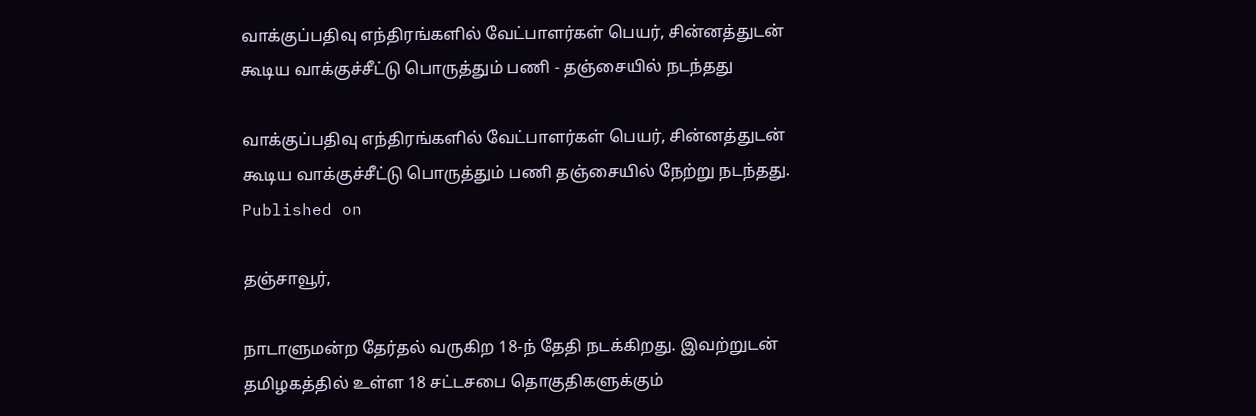வாக்குப்பதிவு எந்திரங்களில் வேட்பாளர்கள் பெயர், சின்னத்துடன் கூடிய வாக்குச்சீட்டு பொருத்தும் பணி - தஞ்சையில் நடந்தது

வாக்குப்பதிவு எந்திரங்களில் வேட்பாளர்கள் பெயர், சின்னத்துடன் கூடிய வாக்குச்சீட்டு பொருத்தும் பணி தஞ்சையில் நேற்று நடந்தது.
Published on

தஞ்சாவூர்,

நாடாளுமன்ற தேர்தல் வருகிற 18-ந் தேதி நடக்கிறது. இவற்றுடன் தமிழகத்தில் உள்ள 18 சட்டசபை தொகுதிகளுக்கும்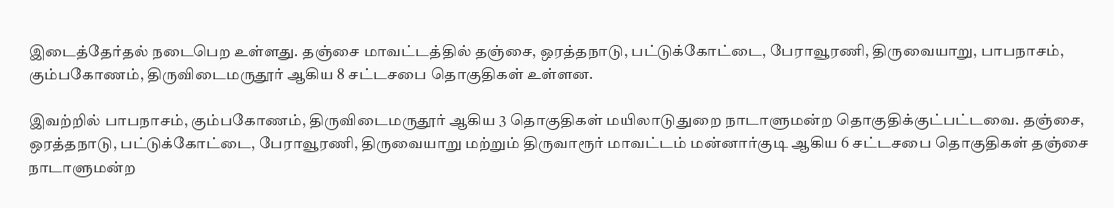இடைத்தேர்தல் நடைபெற உள்ளது. தஞ்சை மாவட்டத்தில் தஞ்சை, ஒரத்தநாடு, பட்டுக்கோட்டை, பேராவூரணி, திருவையாறு, பாபநாசம், கும்பகோணம், திருவிடைமருதூர் ஆகிய 8 சட்டசபை தொகுதிகள் உள்ளன.

இவற்றில் பாபநாசம், கும்பகோணம், திருவிடைமருதூர் ஆகிய 3 தொகுதிகள் மயிலாடுதுறை நாடாளுமன்ற தொகுதிக்குட்பட்டவை. தஞ்சை, ஒரத்தநாடு, பட்டுக்கோட்டை, பேராவூரணி, திருவையாறு மற்றும் திருவாரூர் மாவட்டம் மன்னார்குடி ஆகிய 6 சட்டசபை தொகுதிகள் தஞ்சை நாடாளுமன்ற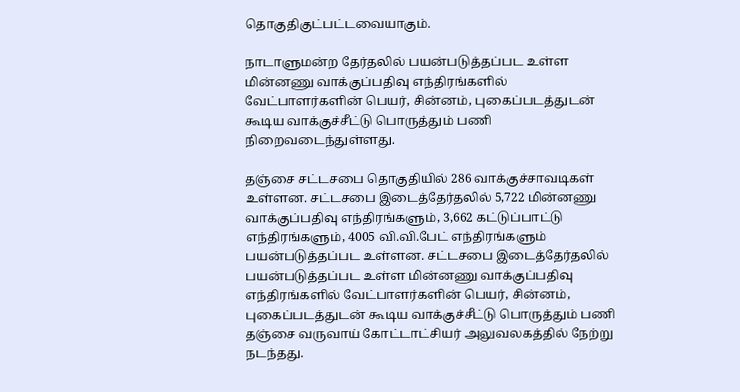தொகுதிகுட்பட்டவையாகும்.

நாடாளுமன்ற தேர்தலில் பயன்படுத்தப்பட உள்ள மின்னணு வாக்குப்பதிவு எந்திரங்களில் வேட்பாளர்களின் பெயர், சின்னம், புகைப்படத்துடன் கூடிய வாக்குச்சீட்டு பொருத்தும் பணி நிறைவடைந்துள்ளது.

தஞ்சை சட்டசபை தொகுதியில் 286 வாக்குச்சாவடிகள் உள்ளன. சட்டசபை இடைத்தேர்தலில் 5,722 மின்னணு வாக்குப்பதிவு எந்திரங்களும், 3,662 கட்டுப்பாட்டு எந்திரங்களும், 4005 வி.வி.பேட் எந்திரங்களும் பயன்படுத்தப்பட உள்ளன. சட்டசபை இடைத்தேர்தலில் பயன்படுத்தப்பட உள்ள மின்னணு வாக்குப்பதிவு எந்திரங்களில் வேட்பாளர்களின் பெயர், சின்னம், புகைப்படத்துடன் கூடிய வாக்குச்சீட்டு பொருத்தும் பணி தஞ்சை வருவாய் கோட்டாட்சியர் அலுவலகத்தில் நேற்று நடந்தது.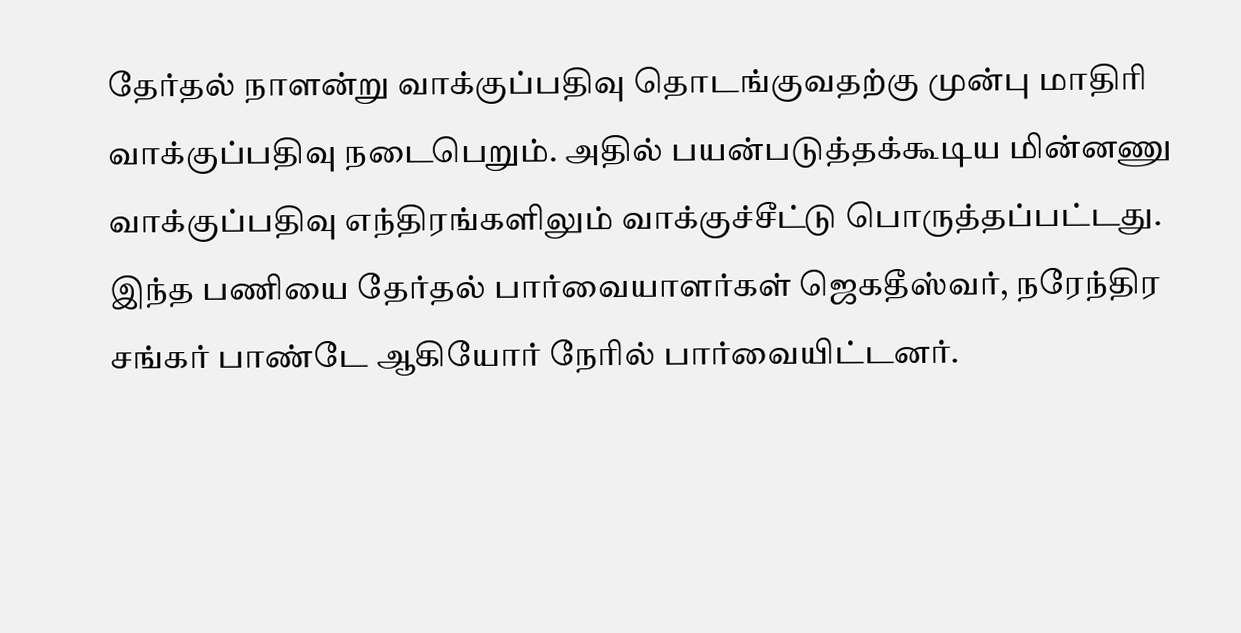தேர்தல் நாளன்று வாக்குப்பதிவு தொடங்குவதற்கு முன்பு மாதிரி வாக்குப்பதிவு நடைபெறும். அதில் பயன்படுத்தக்கூடிய மின்னணு வாக்குப்பதிவு எந்திரங்களிலும் வாக்குச்சீட்டு பொருத்தப்பட்டது. இந்த பணியை தேர்தல் பார்வையாளர்கள் ஜெகதீஸ்வர், நரேந்திர சங்கர் பாண்டே ஆகியோர் நேரில் பார்வையிட்டனர்.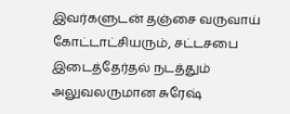இவர்களுடன் தஞ்சை வருவாய் கோட்டாட்சியரும், சட்டசபை இடைத்தேர்தல் நடத்தும் அலுவலருமான சுரேஷ்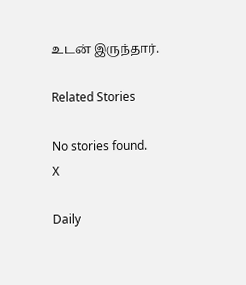உடன் இருந்தார்.

Related Stories

No stories found.
X

Daily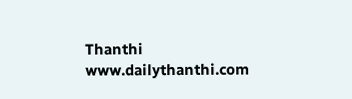Thanthi
www.dailythanthi.com